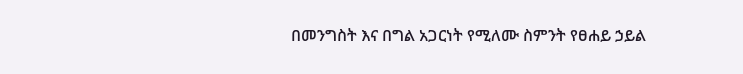በመንግስት እና በግል አጋርነት የሚለሙ ስምንት የፀሐይ ኃይል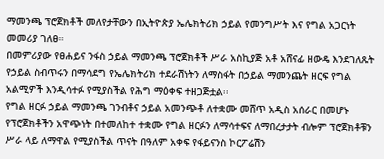ማመንጫ ፕሮጀክቶች መለየታቸውን በኢትዮጵያ ኤሌክትሪክ ኃይል የመንግሥት እና የግል አጋርነት መመሪያ ገለፀ።
በመምሪያው የፀሐይና ንፋስ ኃይል ማመንጫ ፕሮጀክቶች ሥራ አስኪያጅ አቶ አሸናፊ ዘውዴ እንደገለጹት የኃይል ስብጥሩን በማሳደግ የኤሌክትሪክ ተደራሽነትን ለማስፋት በኃይል ማመንጨት ዘርፍ የግል አልሚዎች እንዲሳተፉ የሚያስችል የሕግ ማዕቀፍ ተዘጋጅቷል፡፡
የግል ዘርፉ ኃይል ማመንጫ ገንብቶና ኃይል አመንጭቶ ለተቋሙ መሸጥ አዲስ አሰራር በመሆኑ የፕሮጀክቶችን አዋጭነት በተመለከተ ተቋሙ የግል ዘርፉን ለማሳተፍና ለማበረታታት ብሎም ፕሮጀክቶቹን ሥራ ላይ ለማዋል የሚያስችል ጥናት በዓለም አቀፍ የፋይናንስ ኮርፖሬሽን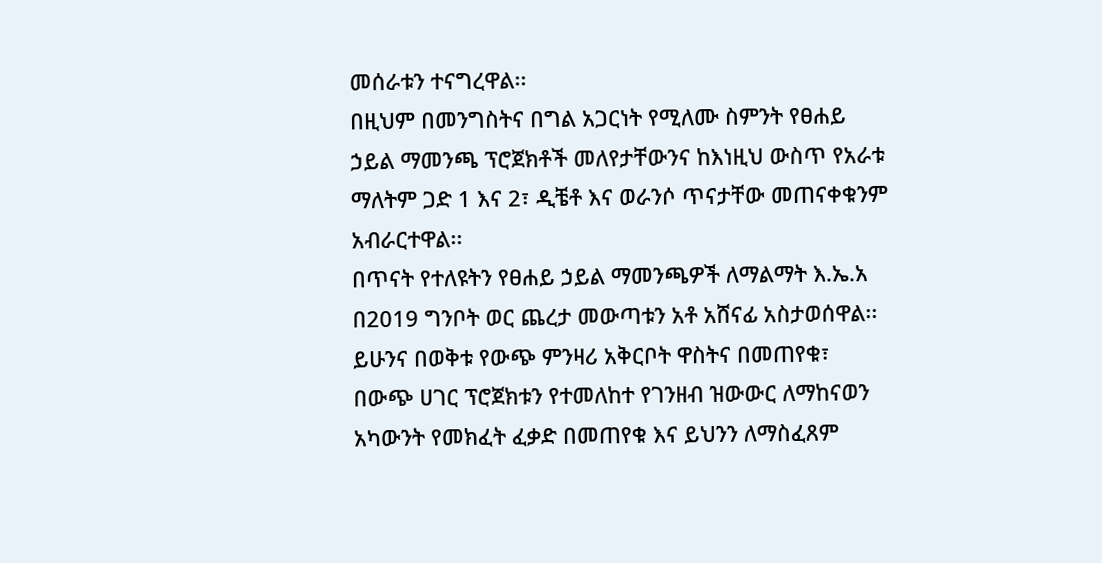መሰራቱን ተናግረዋል፡፡
በዚህም በመንግስትና በግል አጋርነት የሚለሙ ስምንት የፀሐይ ኃይል ማመንጫ ፕሮጀክቶች መለየታቸውንና ከእነዚህ ውስጥ የአራቱ ማለትም ጋድ 1 እና 2፣ ዲቼቶ እና ወራንሶ ጥናታቸው መጠናቀቁንም አብራርተዋል፡፡
በጥናት የተለዩትን የፀሐይ ኃይል ማመንጫዎች ለማልማት እ.ኤ.አ በ2019 ግንቦት ወር ጨረታ መውጣቱን አቶ አሸናፊ አስታወሰዋል፡፡
ይሁንና በወቅቱ የውጭ ምንዛሪ አቅርቦት ዋስትና በመጠየቁ፣ በውጭ ሀገር ፕሮጀክቱን የተመለከተ የገንዘብ ዝውውር ለማከናወን አካውንት የመክፈት ፈቃድ በመጠየቁ እና ይህንን ለማስፈጸም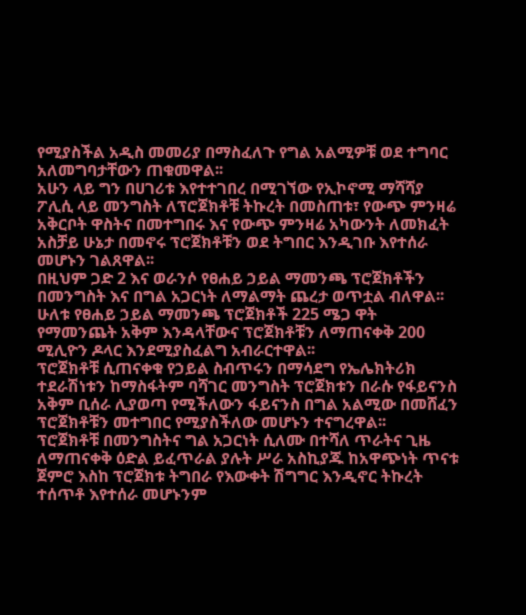የሚያስችል አዲስ መመሪያ በማስፈለጉ የግል አልሚዎቹ ወደ ተግባር አለመግባታቸውን ጠቁመዋል፡፡
አሁን ላይ ግን በሀገሪቱ እየተተገበረ በሚገኘው የኢኮኖሚ ማሻሻያ ፖሊሲ ላይ መንግስት ለፕሮጀክቶቹ ትኩረት በመስጠቱ፣ የውጭ ምንዛሬ አቅርቦት ዋስትና በመተግበሩ እና የውጭ ምንዛሬ አካውንት ለመክፈት አስቻይ ሁኔታ በመኖሩ ፕሮጀክቶቹን ወደ ትግበር እንዲገቡ እየተሰራ መሆኑን ገልጸዋል፡፡
በዚህም ጋድ 2 እና ወራንሶ የፀሐይ ኃይል ማመንጫ ፕሮጀክቶችን በመንግስት እና በግል አጋርነት ለማልማት ጨረታ ወጥቷል ብለዋል፡፡
ሁለቱ የፀሐይ ኃይል ማመንጫ ፕሮጀክቶች 225 ሜጋ ዋት የማመንጨት አቅም እንዳላቸውና ፕሮጀክቶቹን ለማጠናቀቅ 200 ሚሊዮን ዶላር እንደሚያስፈልግ አብራርተዋል፡፡
ፕሮጀክቶቹ ሲጠናቀቁ የኃይል ስብጥሩን በማሳደግ የኤሌክትሪክ ተደራሽነቱን ከማስፋትም ባሻገር መንግስት ፕሮጀክቱን በራሱ የፋይናንስ አቅም ቢሰራ ሊያወጣ የሚችለውን ፋይናንስ በግል አልሚው በመሸፈን ፕሮጀክቶቹን መተግበር የሚያስችለው መሆኑን ተናግረዋል፡፡
ፕሮጀክቶቹ በመንግስትና ግል አጋርነት ሲለሙ በተሻለ ጥራትና ጊዜ ለማጠናቀቅ ዕድል ይፈጥራል ያሉት ሥራ አስኪያጁ ከአዋጭነት ጥናቱ ጀምሮ እስከ ፕሮጀክቱ ትግበራ የእውቀት ሽግግር እንዲኖር ትኩረት ተሰጥቶ እየተሰራ መሆኑንም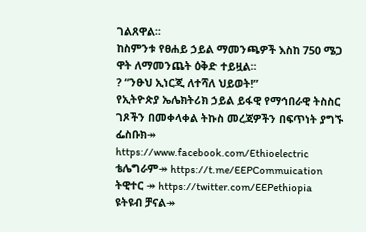ገልጸዋል፡፡
ከስምንቱ የፀሐይ ኃይል ማመንጫዎች እስከ 750 ሜጋ ዋት ለማመንጨት ዕቅድ ተይዟል፡፡
? “ንፁህ ኢነርጂ ለተሻለ ህይወት!”
የኢትዮጵያ ኤሌክትሪክ ኃይል ይፋዊ የማኅበራዊ ትስስር ገጾችን በመቀላቀል ትኩስ መረጃዎችን በፍጥነት ያግኙ
ፌስቡክ↠ https://www.facebook.com/Ethioelectric
ቴሌግራም↠ https://t.me/EEPCommuication
ትዊተር ↠ https://twitter.com/EEPethiopia
ዩትዩብ ቻናል↠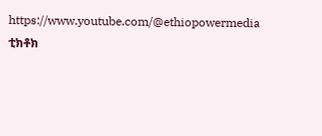https://www.youtube.com/@ethiopowermedia
ቲክቶክ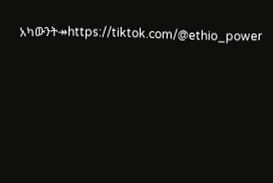አካውንት↠https://tiktok.com/@ethio_power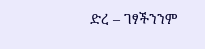ድረ – ገፃችንንም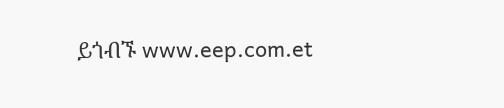ይጎብኙ www.eep.com.et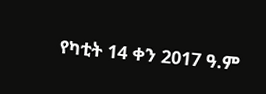የካቲት 14 ቀን 2017 ዓ.ም